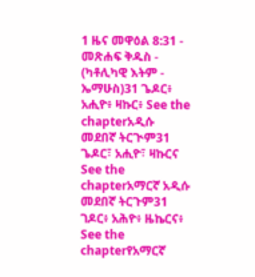1 ዜና መዋዕል 8:31 - መጽሐፍ ቅዱስ - (ካቶሊካዊ እትም - ኤማሁስ)31 ጌዶር፥ አሒዮ፥ ዛኩር፥ See the chapterአዲሱ መደበኛ ትርጒም31 ጌዶር፣ አሒዮ፣ ዛኩርና See the chapterአማርኛ አዲሱ መደበኛ ትርጉም31 ገዶር፥ አሕዮ፥ ዜኬርና፥ See the chapterየአማርኛ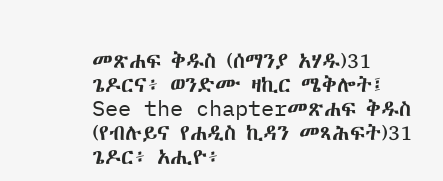መጽሐፍ ቅዱስ (ሰማንያ አሃዱ)31 ጌዶርና፥ ወንድሙ ዛኪር ሜቅሎት፤ See the chapterመጽሐፍ ቅዱስ (የብሉይና የሐዲስ ኪዳን መጻሕፍት)31 ጌዶር፥ አሒዮ፥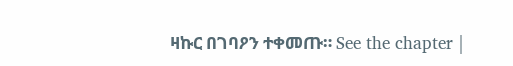ዛኩር በገባዖን ተቀመጡ። See the chapter |